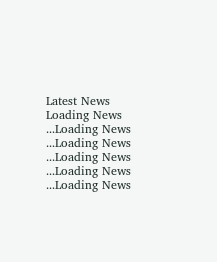Latest News
Loading News ...Loading News ...Loading News ...Loading News ...Loading News ...Loading News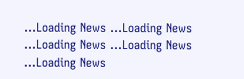...Loading News ...Loading News ...Loading News ...Loading News ...Loading News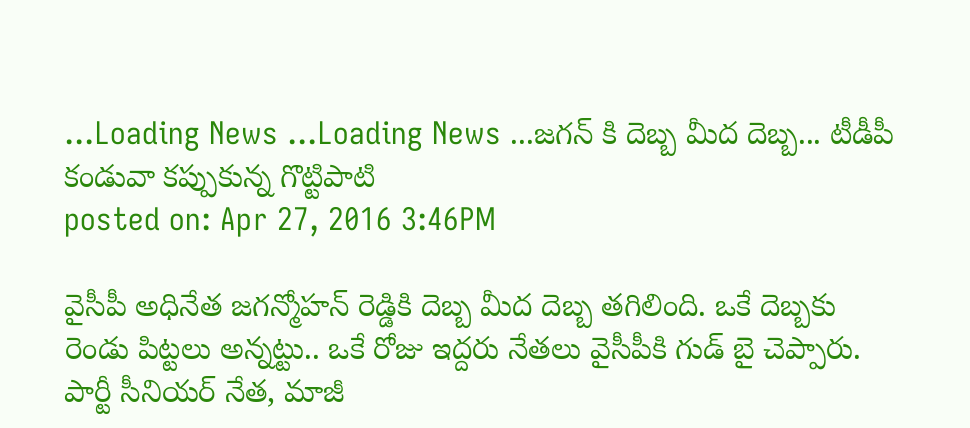...Loading News ...Loading News ...జగన్ కి దెబ్బ మీద దెబ్బ... టీడీపీ కండువా కప్పుకున్న గొట్టిపాటి
posted on: Apr 27, 2016 3:46PM

వైసీపీ అధినేత జగన్మోహన్ రెడ్డికి దెబ్బ మీద దెబ్బ తగిలింది. ఒకే దెబ్బకు రెండు పిట్టలు అన్నట్టు.. ఒకే రోజు ఇద్దరు నేతలు వైసీపీకి గుడ్ బై చెప్పారు. పార్టీ సీనియర్ నేత, మాజీ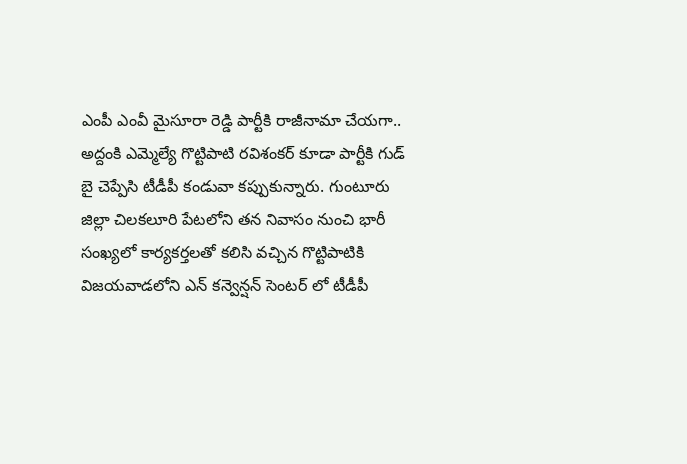ఎంపీ ఎంవీ మైసూరా రెడ్డి పార్టీకి రాజీనామా చేయగా.. అద్దంకి ఎమ్మెల్యే గొట్టిపాటి రవిశంకర్ కూడా పార్టీకి గుడ్ బై చెప్పేసి టీడీపీ కండువా కప్పుకున్నారు. గుంటూరు జిల్లా చిలకలూరి పేటలోని తన నివాసం నుంచి భారీ సంఖ్యలో కార్యకర్తలతో కలిసి వచ్చిన గొట్టిపాటికి విజయవాడలోని ఎన్ కన్వెన్షన్ సెంటర్ లో టీడీపీ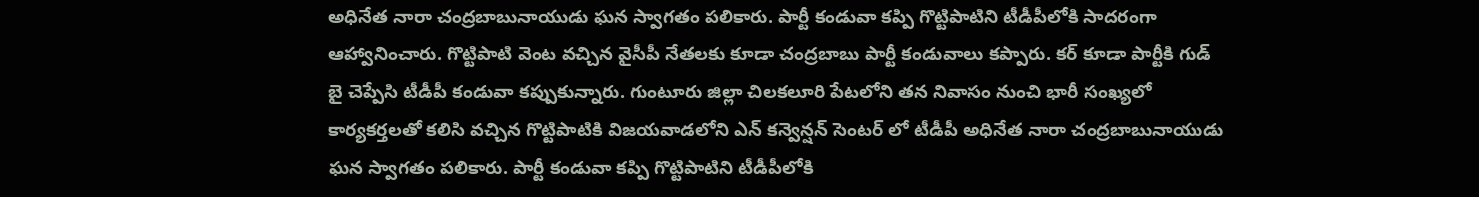అధినేత నారా చంద్రబాబునాయుడు ఘన స్వాగతం పలికారు. పార్టీ కండువా కప్పి గొట్టిపాటిని టీడీపీలోకి సాదరంగా ఆహ్వానించారు. గొట్టిపాటి వెంట వచ్చిన వైసీపీ నేతలకు కూడా చంద్రబాబు పార్టీ కండువాలు కప్పారు. కర్ కూడా పార్టీకి గుడ్ బై చెప్పేసి టీడీపీ కండువా కప్పుకున్నారు. గుంటూరు జిల్లా చిలకలూరి పేటలోని తన నివాసం నుంచి భారీ సంఖ్యలో కార్యకర్తలతో కలిసి వచ్చిన గొట్టిపాటికి విజయవాడలోని ఎన్ కన్వెన్షన్ సెంటర్ లో టీడీపీ అధినేత నారా చంద్రబాబునాయుడు ఘన స్వాగతం పలికారు. పార్టీ కండువా కప్పి గొట్టిపాటిని టీడీపీలోకి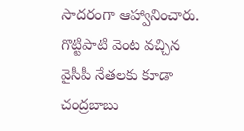సాదరంగా ఆహ్వానించారు. గొట్టిపాటి వెంట వచ్చిన వైసీపీ నేతలకు కూడా చంద్రబాబు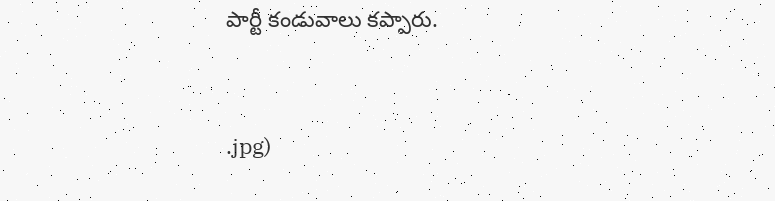పార్టీ కండువాలు కప్పారు.


.jpg)